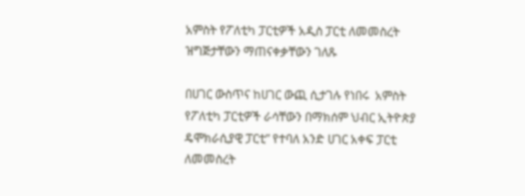አምስት የፖለቲካ ፓርቲዎች አዲስ ፓርቲ ለመመስረት ዝግጅታቸውን ማጠናቀቃቸውን ገለጹ

በሀገር ውስጥና ከሀገር ውጪ ሲታገሉ የነበሩ  አምስት የፖለቲካ ፓርቲዎች ራሳቸውን በማክሰም ህብር ኢትዮጵያ ዴሞክራሲያዊ ፓርቲ” የተባለ አንድ ሀገር አቀፍ ፓርቲ ለመመስረት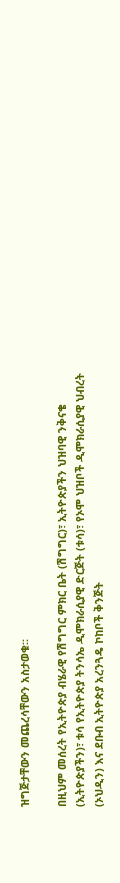ዝግጅታቸውን መጨረሳቸውን አስታወቁ፡፡

በዚህም መሰረት የኢትዮጵያ ብሄራዊ የሽግግር ምክር ቤት (ሽግግር)፣ ኢትዮጵያችን ህዝባዊ ንቅናቄ (ኢትዮጵያችን)፣ ቱሳ የኢትዮጵያ ትንሳኤ ዲሞክራሲያዊ ድርጅት (ቱሳ)፣ የኦሞ ህዝቦች ዲሞክራሲያዊ ህብረት (ኦህዲን) እና ደቡብ ኢትዮጵያ አረንጓዴ ኮከቦች ቅንጅት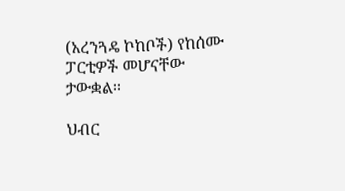(አረንጓዴ ኮከቦች) የከሰሙ ፓርቲዎች መሆናቸው ታውቋል፡፡

ህብር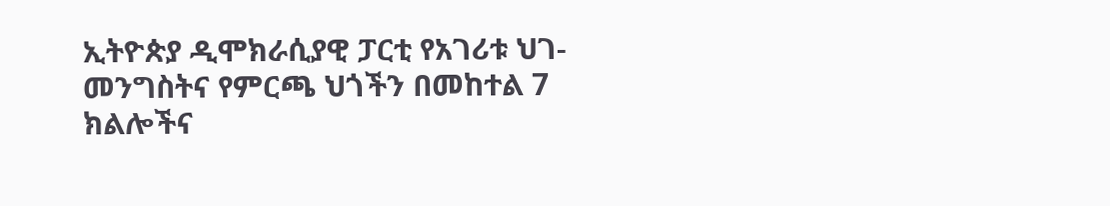ኢትዮጵያ ዲሞክራሲያዊ ፓርቲ የአገሪቱ ህገ- መንግስትና የምርጫ ህጎችን በመከተል 7 ክልሎችና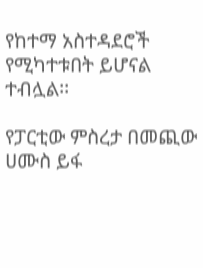የከተማ አስተዳደሮች የሚካተቱበት ይሆናል ተብሏል፡፡

የፓርቲው ምስረታ በመጪው ሀሙስ ይፋ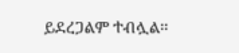ይደረጋልም ተብሏል፡፡